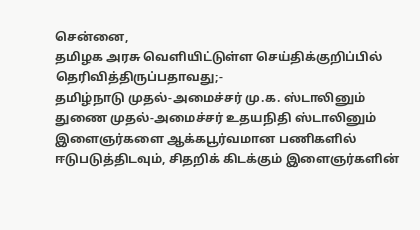சென்னை,
தமிழக அரசு வெளியிட்டுள்ள செய்திக்குறிப்பில் தெரிவித்திருப்பதாவது;-
தமிழ்நாடு முதல்-அமைச்சர் மு.க. ஸ்டாலினும் துணை முதல்-அமைச்சர் உதயநிதி ஸ்டாலினும் இளைஞர்களை ஆக்கபூர்வமான பணிகளில் ஈடுபடுத்திடவும், சிதறிக் கிடக்கும் இளைஞர்களின்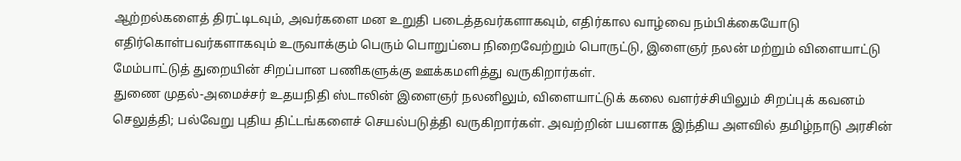ஆற்றல்களைத் திரட்டிடவும், அவர்களை மன உறுதி படைத்தவர்களாகவும், எதிர்கால வாழ்வை நம்பிக்கையோடு எதிர்கொள்பவர்களாகவும் உருவாக்கும் பெரும் பொறுப்பை நிறைவேற்றும் பொருட்டு, இளைஞர் நலன் மற்றும் விளையாட்டு மேம்பாட்டுத் துறையின் சிறப்பான பணிகளுக்கு ஊக்கமளித்து வருகிறார்கள்.
துணை முதல்-அமைச்சர் உதயநிதி ஸ்டாலின் இளைஞர் நலனிலும், விளையாட்டுக் கலை வளர்ச்சியிலும் சிறப்புக் கவனம் செலுத்தி; பல்வேறு புதிய திட்டங்களைச் செயல்படுத்தி வருகிறார்கள். அவற்றின் பயனாக இந்திய அளவில் தமிழ்நாடு அரசின்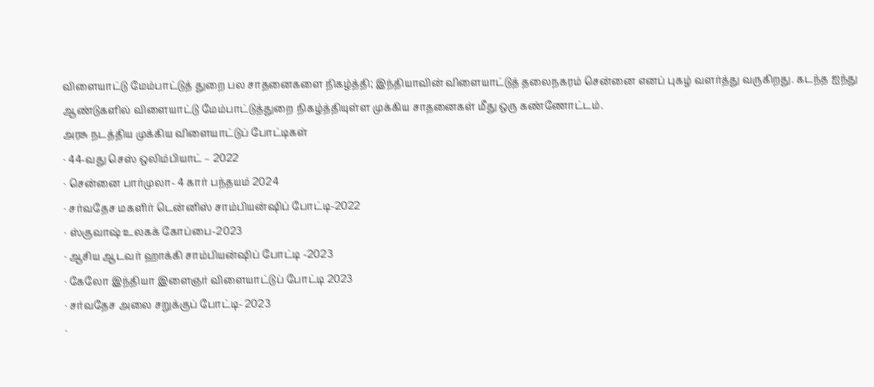விளையாட்டு மேம்பாட்டுத் துறை பல சாதனைகளை நிகழ்த்தி; இந்தியாவின் விளையாட்டுத் தலைநகரம் சென்னை எனப் புகழ் வளர்த்து வருகிறது. கடந்த ஐந்து ஆண்டுகளில் விளையாட்டு மேம்பாட்டுத்துறை நிகழ்த்தியுள்ள முக்கிய சாதனைகள் மீது ஒரு கண்ணோட்டம்.
அரசு நடத்திய முக்கிய விளையாட்டுப் போட்டிகள்
· 44-வது செஸ் ஒலிம்பியாட் – 2022
· சென்னை பார்முலா- 4 கார் பந்தயம் 2024
· சர்வதேச மகளிர் டென்னிஸ் சாம்பியன்ஷிப் போட்டி-2022
· ஸ்குவாஷ் உலகக் கோப்பை-2023
· ஆசிய ஆடவர் ஹாக்கி சாம்பியன்ஷிப் போட்டி -2023
· கேலோ இந்தியா இளைஞர் விளையாட்டுப் போட்டி 2023
· சர்வதேச அலை சறுக்குப் போட்டி- 2023
·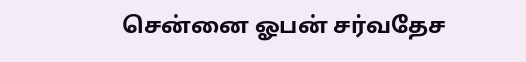சென்னை ஓபன் சர்வதேச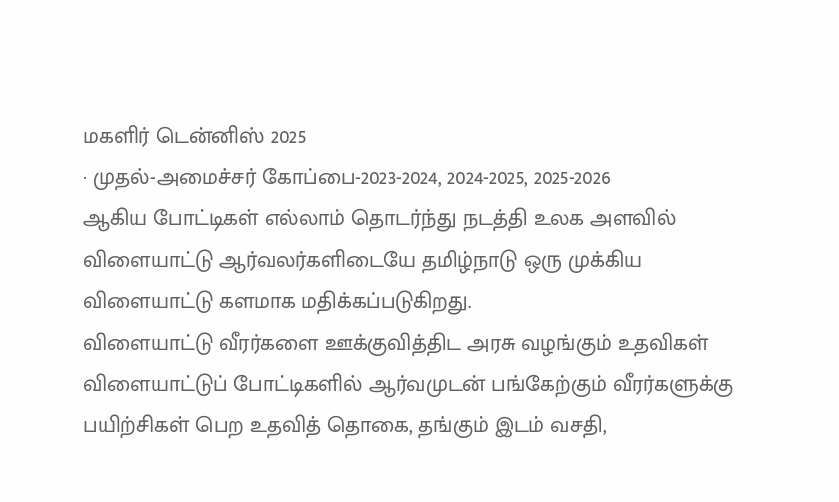மகளிர் டென்னிஸ் 2025
· முதல்-அமைச்சர் கோப்பை-2023-2024, 2024-2025, 2025-2026
ஆகிய போட்டிகள் எல்லாம் தொடர்ந்து நடத்தி உலக அளவில் விளையாட்டு ஆர்வலர்களிடையே தமிழ்நாடு ஒரு முக்கிய விளையாட்டு களமாக மதிக்கப்படுகிறது.
விளையாட்டு வீரர்களை ஊக்குவித்திட அரசு வழங்கும் உதவிகள்
விளையாட்டுப் போட்டிகளில் ஆர்வமுடன் பங்கேற்கும் வீரர்களுக்கு பயிற்சிகள் பெற உதவித் தொகை, தங்கும் இடம் வசதி,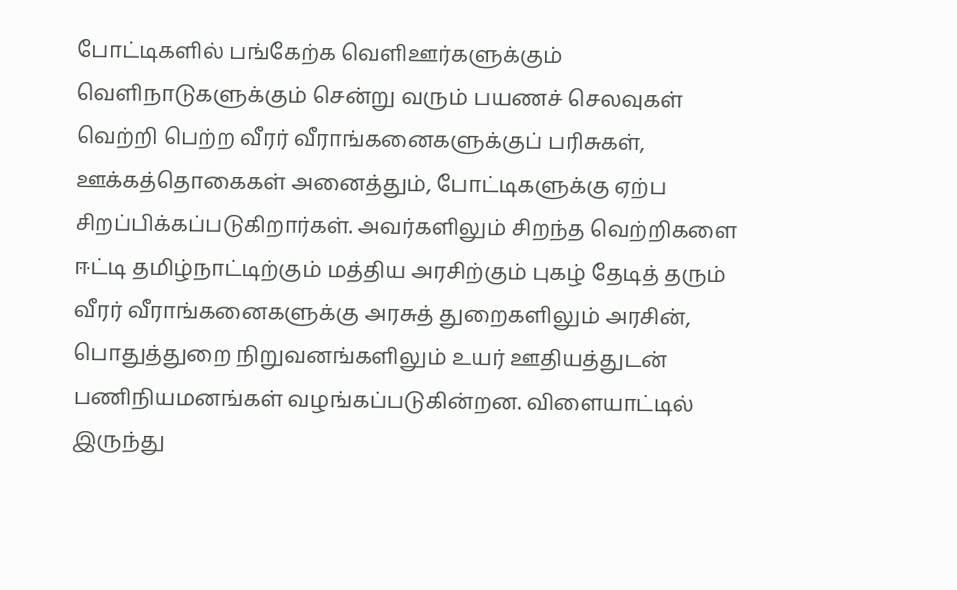போட்டிகளில் பங்கேற்க வெளிஊர்களுக்கும் வெளிநாடுகளுக்கும் சென்று வரும் பயணச் செலவுகள் வெற்றி பெற்ற வீரர் வீராங்கனைகளுக்குப் பரிசுகள், ஊக்கத்தொகைகள் அனைத்தும், போட்டிகளுக்கு ஏற்ப சிறப்பிக்கப்படுகிறார்கள். அவர்களிலும் சிறந்த வெற்றிகளை ஈட்டி தமிழ்நாட்டிற்கும் மத்திய அரசிற்கும் புகழ் தேடித் தரும் வீரர் வீராங்கனைகளுக்கு அரசுத் துறைகளிலும் அரசின், பொதுத்துறை நிறுவனங்களிலும் உயர் ஊதியத்துடன் பணிநியமனங்கள் வழங்கப்படுகின்றன. விளையாட்டில் இருந்து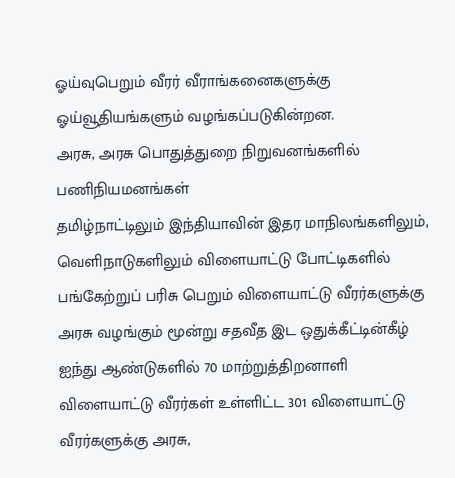ஓய்வுபெறும் வீரர் வீராங்கனைகளுக்கு ஓய்வூதியங்களும் வழங்கப்படுகின்றன.
அரசு, அரசு பொதுத்துறை நிறுவனங்களில் பணிநியமனங்கள்
தமிழ்நாட்டிலும் இந்தியாவின் இதர மாநிலங்களிலும், வெளிநாடுகளிலும் விளையாட்டு போட்டிகளில் பங்கேற்றுப் பரிசு பெறும் விளையாட்டு வீரர்களுக்கு அரசு வழங்கும் மூன்று சதவீத இட ஒதுக்கீட்டின்கீழ் ஐந்து ஆண்டுகளில் 70 மாற்றுத்திறனாளி விளையாட்டு வீரர்கள் உள்ளிட்ட 301 விளையாட்டு வீரர்களுக்கு அரசு,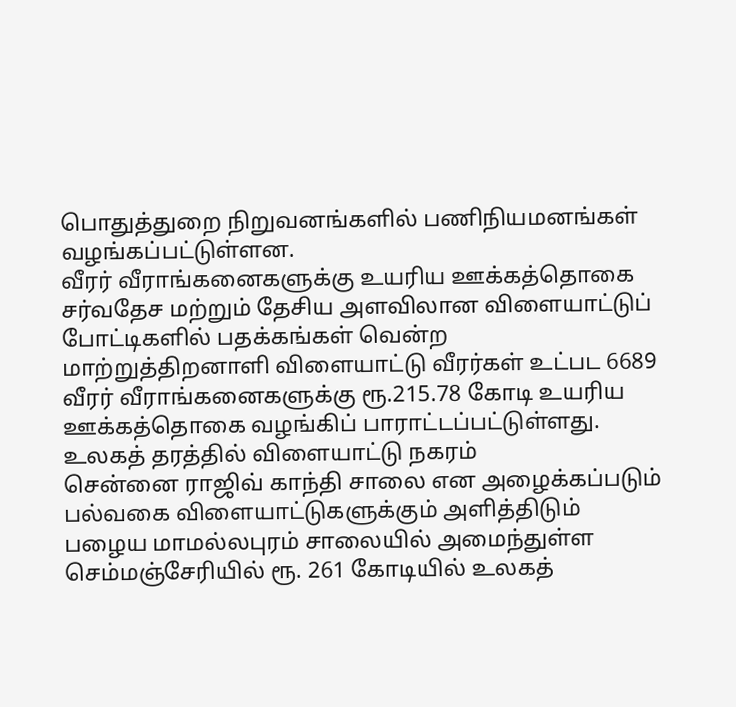பொதுத்துறை நிறுவனங்களில் பணிநியமனங்கள் வழங்கப்பட்டுள்ளன.
வீரர் வீராங்கனைகளுக்கு உயரிய ஊக்கத்தொகை
சர்வதேச மற்றும் தேசிய அளவிலான விளையாட்டுப் போட்டிகளில் பதக்கங்கள் வென்ற மாற்றுத்திறனாளி விளையாட்டு வீரர்கள் உட்பட 6689 வீரர் வீராங்கனைகளுக்கு ரூ.215.78 கோடி உயரிய ஊக்கத்தொகை வழங்கிப் பாராட்டப்பட்டுள்ளது.
உலகத் தரத்தில் விளையாட்டு நகரம்
சென்னை ராஜிவ் காந்தி சாலை என அழைக்கப்படும் பல்வகை விளையாட்டுகளுக்கும் அளித்திடும் பழைய மாமல்லபுரம் சாலையில் அமைந்துள்ள செம்மஞ்சேரியில் ரூ. 261 கோடியில் உலகத்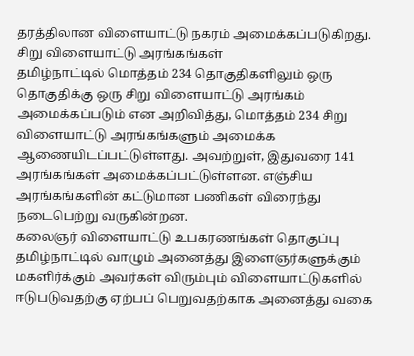தரத்திலான விளையாட்டு நகரம் அமைக்கப்படுகிறது.
சிறு விளையாட்டு அரங்கங்கள்
தமிழ்நாட்டில் மொத்தம் 234 தொகுதிகளிலும் ஒரு தொகுதிக்கு ஒரு சிறு விளையாட்டு அரங்கம் அமைக்கப்படும் என அறிவித்து, மொத்தம் 234 சிறு விளையாட்டு அரங்கங்களும் அமைக்க ஆணையிடப்பட்டுள்ளது. அவற்றுள், இதுவரை 141 அரங்கங்கள் அமைக்கப்பட்டுள்ளன. எஞ்சிய அரங்கங்களின் கட்டுமான பணிகள் விரைந்து நடைபெற்று வருகின்றன.
கலைஞர் விளையாட்டு உபகரணங்கள் தொகுப்பு
தமிழ்நாட்டில் வாழும் அனைத்து இளைஞர்களுக்கும் மகளிர்க்கும் அவர்கள் விரும்பும் விளையாட்டுகளில் ஈடுபடுவதற்கு ஏற்பப் பெறுவதற்காக அனைத்து வகை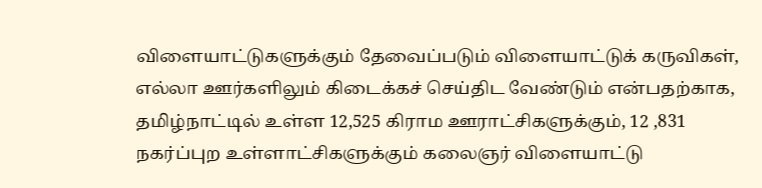விளையாட்டுகளுக்கும் தேவைப்படும் விளையாட்டுக் கருவிகள், எல்லா ஊர்களிலும் கிடைக்கச் செய்திட வேண்டும் என்பதற்காக, தமிழ்நாட்டில் உள்ள 12,525 கிராம ஊராட்சிகளுக்கும், 12 ,831 நகர்ப்புற உள்ளாட்சிகளுக்கும் கலைஞர் விளையாட்டு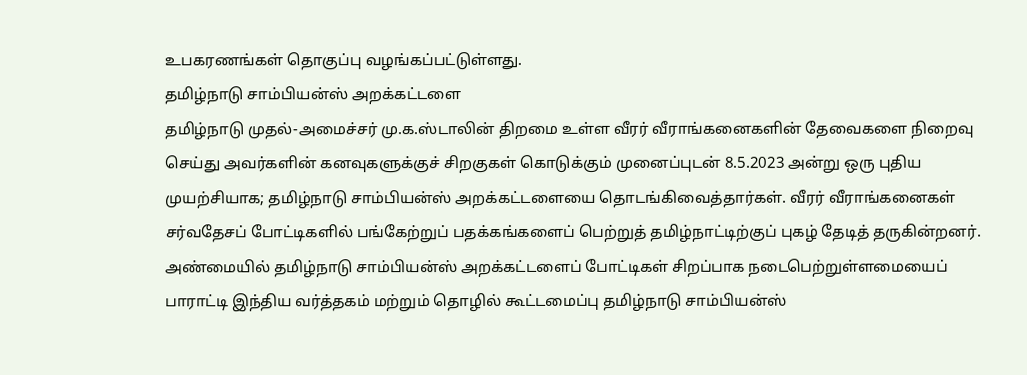உபகரணங்கள் தொகுப்பு வழங்கப்பட்டுள்ளது.
தமிழ்நாடு சாம்பியன்ஸ் அறக்கட்டளை
தமிழ்நாடு முதல்-அமைச்சர் மு.க.ஸ்டாலின் திறமை உள்ள வீரர் வீராங்கனைகளின் தேவைகளை நிறைவு செய்து அவர்களின் கனவுகளுக்குச் சிறகுகள் கொடுக்கும் முனைப்புடன் 8.5.2023 அன்று ஒரு புதிய முயற்சியாக; தமிழ்நாடு சாம்பியன்ஸ் அறக்கட்டளையை தொடங்கிவைத்தார்கள். வீரர் வீராங்கனைகள் சர்வதேசப் போட்டிகளில் பங்கேற்றுப் பதக்கங்களைப் பெற்றுத் தமிழ்நாட்டிற்குப் புகழ் தேடித் தருகின்றனர். அண்மையில் தமிழ்நாடு சாம்பியன்ஸ் அறக்கட்டளைப் போட்டிகள் சிறப்பாக நடைபெற்றுள்ளமையைப் பாராட்டி இந்திய வர்த்தகம் மற்றும் தொழில் கூட்டமைப்பு தமிழ்நாடு சாம்பியன்ஸ்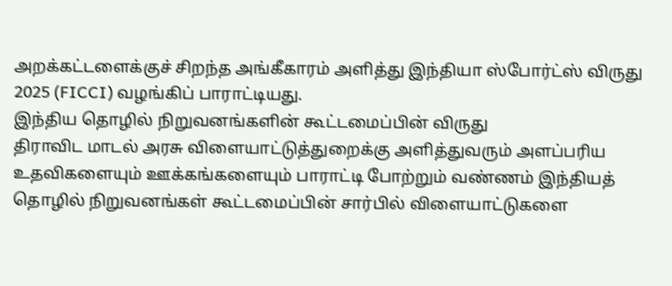அறக்கட்டளைக்குச் சிறந்த அங்கீகாரம் அளித்து இந்தியா ஸ்போர்ட்ஸ் விருது 2025 (FICCI) வழங்கிப் பாராட்டியது.
இந்திய தொழில் நிறுவனங்களின் கூட்டமைப்பின் விருது
திராவிட மாடல் அரசு விளையாட்டுத்துறைக்கு அளித்துவரும் அளப்பரிய உதவிகளையும் ஊக்கங்களையும் பாராட்டி போற்றும் வண்ணம் இந்தியத் தொழில் நிறுவனங்கள் கூட்டமைப்பின் சார்பில் விளையாட்டுகளை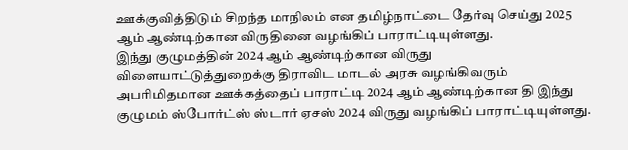ஊக்குவித்திடும் சிறந்த மாநிலம் என தமிழ்நாட்டை தேர்வு செய்து 2025 ஆம் ஆண்டிற்கான விருதினை வழங்கிப் பாராட்டியுள்ளது.
இந்து குழுமத்தின் 2024 ஆம் ஆண்டிற்கான விருது
விளையாட்டுத்துறைக்கு திராவிட மாடல் அரசு வழங்கிவரும் அபரிமிதமான ஊக்கத்தைப் பாராட்டி 2024 ஆம் ஆண்டிற்கான தி இந்து குழுமம் ஸ்போர்ட்ஸ் ஸ்டார் ஏசஸ் 2024 விருது வழங்கிப் பாராட்டியுள்ளது.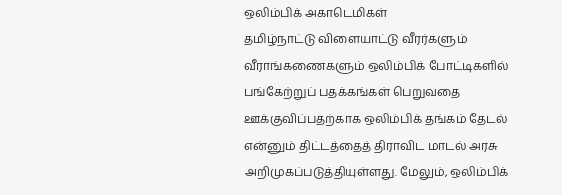ஒலிம்பிக் அகாடெமிகள்
தமிழ்நாட்டு விளையாட்டு வீரர்களும் வீராங்கணைகளும் ஒலிம்பிக் போட்டிகளில் பங்கேற்றுப் பதக்கங்கள் பெறுவதை ஊக்குவிப்பதற்காக ஒலிம்பிக் தங்கம் தேடல் என்னும் திட்டத்தைத் திராவிட மாடல் அரசு அறிமுகப்படுத்தியுள்ளது. மேலும், ஒலிம்பிக்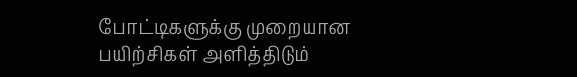போட்டிகளுக்கு முறையான பயிற்சிகள் அளித்திடும்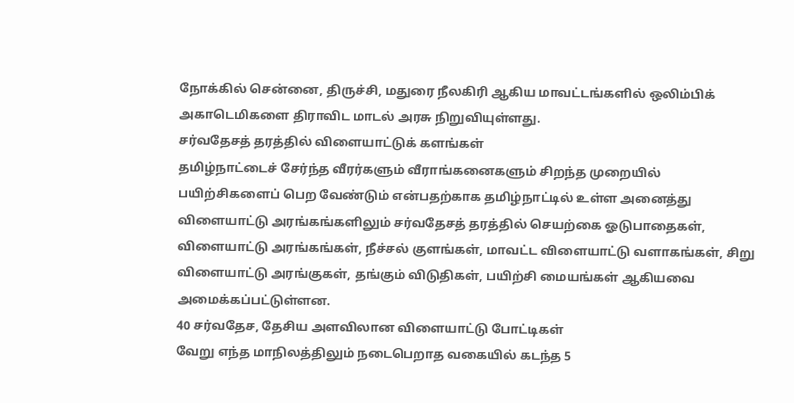நோக்கில் சென்னை, திருச்சி, மதுரை நீலகிரி ஆகிய மாவட்டங்களில் ஒலிம்பிக் அகாடெமிகளை திராவிட மாடல் அரசு நிறுவியுள்ளது.
சர்வதேசத் தரத்தில் விளையாட்டுக் களங்கள்
தமிழ்நாட்டைச் சேர்ந்த வீரர்களும் வீராங்கனைகளும் சிறந்த முறையில் பயிற்சிகளைப் பெற வேண்டும் என்பதற்காக தமிழ்நாட்டில் உள்ள அனைத்து விளையாட்டு அரங்கங்களிலும் சர்வதேசத் தரத்தில் செயற்கை ஓடுபாதைகள், விளையாட்டு அரங்கங்கள், நீச்சல் குளங்கள், மாவட்ட விளையாட்டு வளாகங்கள், சிறு விளையாட்டு அரங்குகள், தங்கும் விடுதிகள், பயிற்சி மையங்கள் ஆகியவை அமைக்கப்பட்டுள்ளன.
40 சர்வதேச, தேசிய அளவிலான விளையாட்டு போட்டிகள்
வேறு எந்த மாநிலத்திலும் நடைபெறாத வகையில் கடந்த 5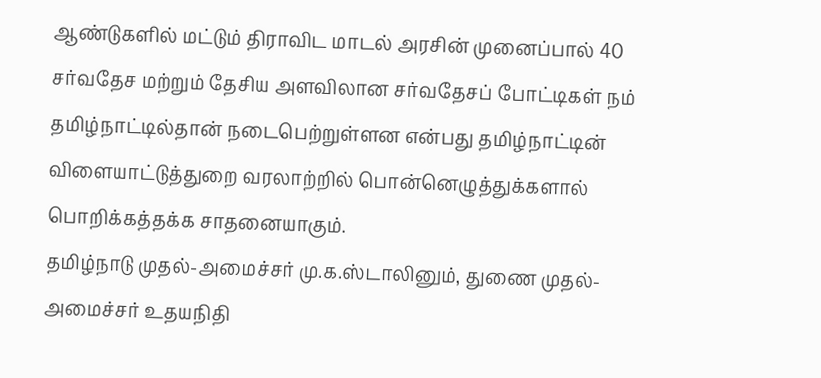ஆண்டுகளில் மட்டும் திராவிட மாடல் அரசின் முனைப்பால் 40 சர்வதேச மற்றும் தேசிய அளவிலான சர்வதேசப் போட்டிகள் நம் தமிழ்நாட்டில்தான் நடைபெற்றுள்ளன என்பது தமிழ்நாட்டின் விளையாட்டுத்துறை வரலாற்றில் பொன்னெழுத்துக்களால் பொறிக்கத்தக்க சாதனையாகும்.
தமிழ்நாடு முதல்-அமைச்சர் மு.க.ஸ்டாலினும், துணை முதல்-அமைச்சர் உதயநிதி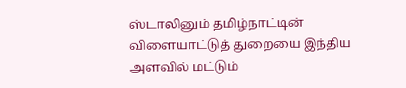ஸ்டாலினும் தமிழ்நாட்டின் விளையாட்டுத் துறையை இந்திய அளவில் மட்டும்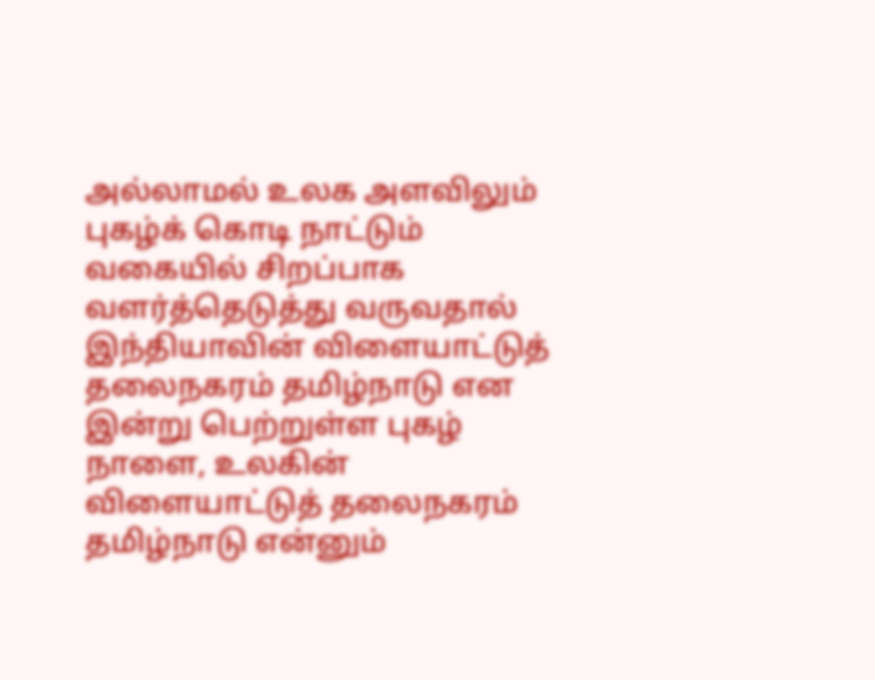அல்லாமல் உலக அளவிலும் புகழ்க் கொடி நாட்டும் வகையில் சிறப்பாக வளர்த்தெடுத்து வருவதால் இந்தியாவின் விளையாட்டுத் தலைநகரம் தமிழ்நாடு என இன்று பெற்றுள்ள புகழ் நாளை, உலகின் விளையாட்டுத் தலைநகரம் தமிழ்நாடு என்னும்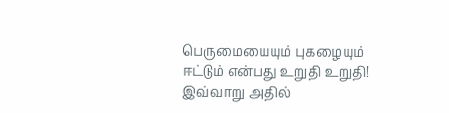பெருமையையும் புகழையும் ஈட்டும் என்பது உறுதி உறுதி!
இவ்வாறு அதில்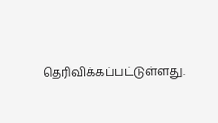தெரிவிக்கப்பட்டுள்ளது.